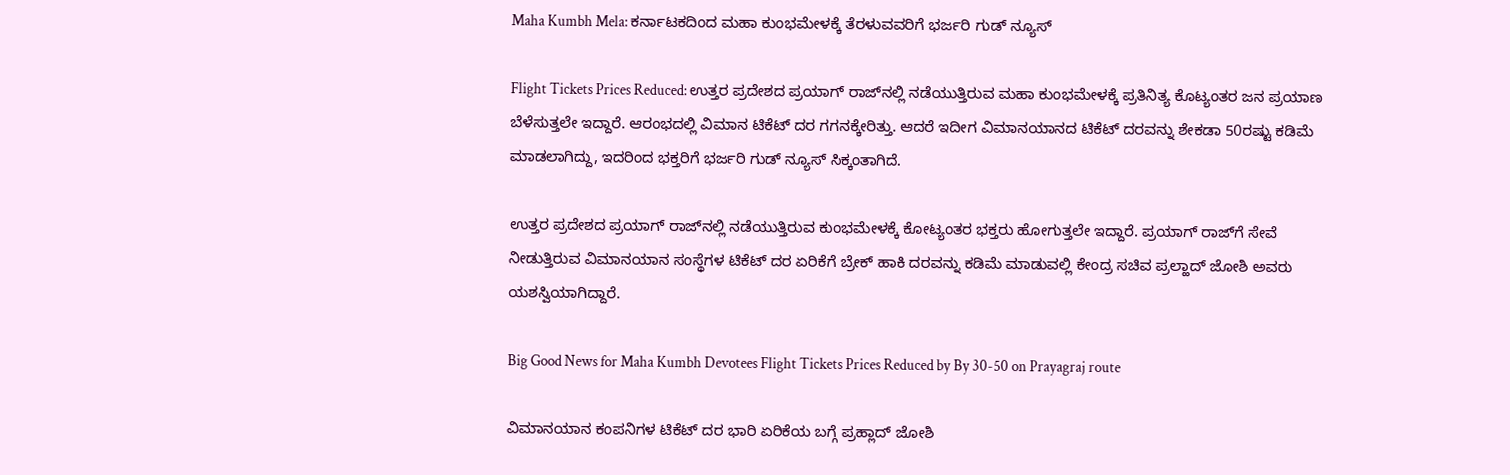Maha Kumbh Mela: ಕರ್ನಾಟಕದಿಂದ ಮಹಾ ಕುಂಭಮೇಳಕ್ಕೆ ತೆರಳುವವರಿಗೆ ಭರ್ಜರಿ ಗುಡ್‌ ನ್ಯೂಸ್‌

Flight Tickets Prices Reduced: ಉತ್ತರ ಪ್ರದೇಶದ ಪ್ರಯಾಗ್‌ ರಾಜ್‌ನಲ್ಲಿ ನಡೆಯುತ್ತಿರುವ ಮಹಾ ಕುಂಭಮೇಳಕ್ಕೆ ಪ್ರತಿನಿತ್ಯ ಕೊಟ್ಯಂತರ ಜನ ಪ್ರಯಾಣ ಬೆಳೆಸುತ್ತಲೇ ಇದ್ದಾರೆ. ಆರಂಭದಲ್ಲಿ ವಿಮಾನ ಟಿಕೆಟ್ ದರ ಗಗನಕ್ಕೇರಿತ್ತು. ಆದರೆ ಇದೀಗ ವಿಮಾನಯಾನದ ಟಿಕೆಟ್ ದರವನ್ನು ಶೇಕಡಾ 50ರಷ್ಟು ಕಡಿಮೆ ಮಾಡಲಾಗಿದ್ದು, ಇದರಿಂದ ಭಕ್ತರಿಗೆ ಭರ್ಜರಿ ಗುಡ್‌ ನ್ಯೂಸ್‌ ಸಿಕ್ಕಂತಾಗಿದೆ.

ಉತ್ತರ ಪ್ರದೇಶದ ಪ್ರಯಾಗ್ ರಾಜ್‌ನಲ್ಲಿ ನಡೆಯುತ್ತಿರುವ ಕುಂಭಮೇಳಕ್ಕೆ ಕೋಟ್ಯಂತರ ಭಕ್ತರು ಹೋಗುತ್ತಲೇ ಇದ್ದಾರೆ. ಪ್ರಯಾಗ್ ರಾಜ್‌ಗೆ ಸೇವೆ ನೀಡುತ್ತಿರುವ ವಿಮಾನಯಾನ ಸಂಸ್ಥೆಗಳ ಟಿಕೆಟ್ ದರ ಏರಿಕೆಗೆ ಬ್ರೇಕ್‌ ಹಾಕಿ ದರವನ್ನು ಕಡಿಮೆ ಮಾಡುವಲ್ಲಿ ಕೇಂದ್ರ ಸಚಿವ ಪ್ರಲ್ಹಾದ್‌ ಜೋಶಿ ಅವರು ಯಶಸ್ವಿಯಾಗಿದ್ದಾರೆ.

Big Good News for Maha Kumbh Devotees Flight Tickets Prices Reduced by By 30-50 on Prayagraj route

ವಿಮಾನಯಾನ ಕಂಪನಿಗಳ ಟಿಕೆಟ್ ದರ ಭಾರಿ ಏರಿಕೆಯ ಬಗ್ಗೆ ಪ್ರಹ್ಲಾದ್ ಜೋಶಿ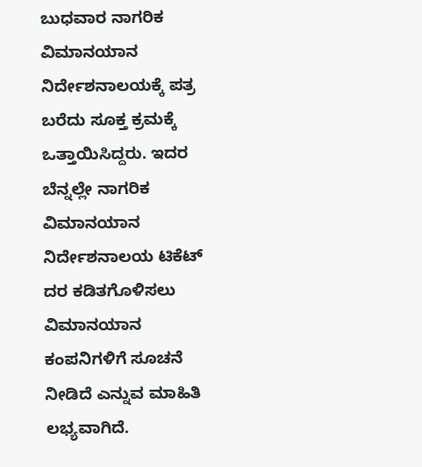ಬುಧವಾರ ನಾಗರಿಕ ವಿಮಾನಯಾನ ನಿರ್ದೇಶನಾಲಯಕ್ಕೆ ಪತ್ರ ಬರೆದು ಸೂಕ್ತ ಕ್ರಮಕ್ಕೆ ಒತ್ತಾಯಿಸಿದ್ದರು. ಇದರ ಬೆನ್ನಲ್ಲೇ ನಾಗರಿಕ ವಿಮಾನಯಾನ ನಿರ್ದೇಶನಾಲಯ ಟಿಕೆಟ್ ದರ ಕಡಿತಗೊಳಿಸಲು ವಿಮಾನಯಾನ ಕಂಪನಿಗಳಿಗೆ ಸೂಚನೆ ನೀಡಿದೆ ಎನ್ನುವ ಮಾಹಿತಿ ಲಭ್ಯವಾಗಿದೆ.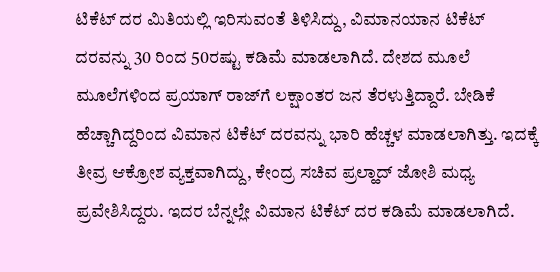ಟಿಕೆಟ್ ದರ ಮಿತಿಯಲ್ಲಿ ಇರಿಸುವಂತೆ ತಿಳಿಸಿದ್ದು, ವಿಮಾನಯಾನ ಟಿಕೆಟ್ ದರವನ್ನು 30 ರಿಂದ 50ರಷ್ಟು ಕಡಿಮೆ ಮಾಡಲಾಗಿದೆ. ದೇಶದ ಮೂಲೆ ಮೂಲೆಗಳಿಂದ ಪ್ರಯಾಗ್ ರಾಜ್‌ಗೆ ಲಕ್ಷಾಂತರ ಜನ ತೆರಳುತ್ತಿದ್ದಾರೆ. ಬೇಡಿಕೆ ಹೆಚ್ಚಾಗಿದ್ದರಿಂದ ವಿಮಾನ ಟಿಕೆಟ್ ದರವನ್ನು ಭಾರಿ ಹೆಚ್ಚಳ ಮಾಡಲಾಗಿತ್ತು. ಇದಕ್ಕೆ ತೀವ್ರ ಆಕ್ರೋಶ ವ್ಯಕ್ತವಾಗಿದ್ದು, ಕೇಂದ್ರ ಸಚಿವ ಪ್ರಲ್ಹಾದ್ ಜೋಶಿ ಮಧ್ಯ ಪ್ರವೇಶಿಸಿದ್ದರು. ಇದರ ಬೆನ್ನಲ್ಲೇ ವಿಮಾನ ಟಿಕೆಟ್ ದರ ಕಡಿಮೆ ಮಾಡಲಾಗಿದೆ.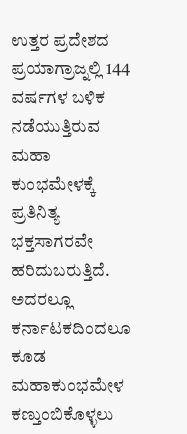ಉತ್ತರ ಪ್ರದೇಶದ ಪ್ರಯಾಗ್ರಾಜ್ನಲ್ಲಿ 144 ವರ್ಷಗಳ ಬಳಿಕ ನಡೆಯುತ್ತಿರುವ ಮಹಾ ಕುಂಭಮೇಳಕ್ಕೆ ಪ್ರತಿನಿತ್ಯ ಭಕ್ತಸಾಗರವೇ ಹರಿದುಬರುತ್ತಿದೆ. ಅದರಲ್ಲೂ ಕರ್ನಾಟಕದಿಂದಲೂ ಕೂಡ ಮಹಾಕುಂಭಮೇಳ ಕಣ್ತುಂಬಿಕೊಳ್ಳಲು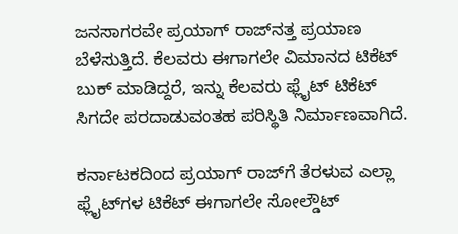ಜನಸಾಗರವೇ ಪ್ರಯಾಗ್‌ ರಾಜ್‌ನತ್ತ ಪ್ರಯಾಣ ಬೆಳೆಸುತ್ತಿದೆ. ಕೆಲವರು ಈಗಾಗಲೇ ವಿಮಾನದ ಟಿಕೆಟ್ ಬುಕ್ ಮಾಡಿದ್ದರೆ, ಇನ್ನು ಕೆಲವರು ಫ್ಲೈಟ್ ಟಿಕೆಟ್ ಸಿಗದೇ ಪರದಾಡುವಂತಹ ಪರಿಸ್ಥಿತಿ ನಿರ್ಮಾಣವಾಗಿದೆ.

ಕರ್ನಾಟಕದಿಂದ ಪ್ರಯಾಗ್‌ ರಾಜ್‌ಗೆ ತೆರಳುವ ಎಲ್ಲಾ ಫ್ಲೈಟ್‌ಗಳ ಟಿಕೆಟ್ ಈಗಾಗಲೇ ಸೋಲ್ಡೌಟ್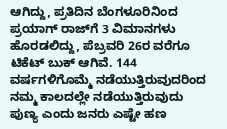ಆಗಿದ್ದು, ಪ್ರತಿದಿನ ಬೆಂಗಳೂರಿನಿಂದ ಪ್ರಯಾಗ್‌ ರಾಜ್‌ಗೆ 3 ವಿಮಾನಗಳು ಹೊರಡಲಿದ್ದು, ಪೆಬ್ರವರಿ 26ರ ವರೆಗೂ ಟಿಕೆಟ್ ಬುಕ್ ಆಗಿವೆ. 144 ವರ್ಷಗಳಿಗೊಮ್ಮೆ ನಡೆಯುತ್ತಿರುವುದರಿಂದ ನಮ್ಮ ಕಾಲದಲ್ಲೇ ನಡೆಯುತ್ತಿರುವುದು ಪುಣ್ಯ ಎಂದು ಜನರು ಎಷ್ಟೇ ಹಣ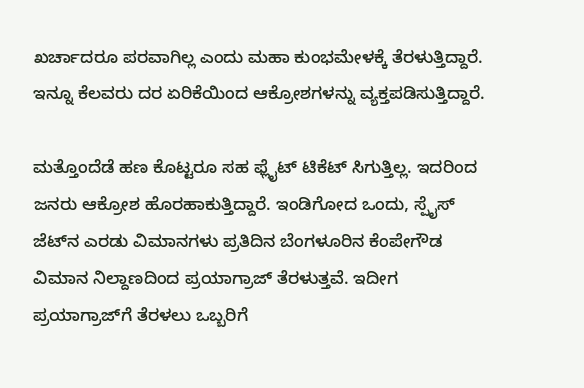ಖರ್ಚಾದರೂ ಪರವಾಗಿಲ್ಲ ಎಂದು ಮಹಾ ಕುಂಭಮೇಳಕ್ಕೆ ತೆರಳುತ್ತಿದ್ದಾರೆ. ಇನ್ನೂ ಕೆಲವರು ದರ ಏರಿಕೆಯಿಂದ ಆಕ್ರೋಶಗಳನ್ನು ವ್ಯಕ್ತಪಡಿಸುತ್ತಿದ್ದಾರೆ.

ಮತ್ತೊಂದೆಡೆ ಹಣ ಕೊಟ್ಟರೂ ಸಹ ಫ್ಲೈಟ್ ಟಿಕೆಟ್ ಸಿಗುತ್ತಿಲ್ಲ. ಇದರಿಂದ ಜನರು ಆಕ್ರೋಶ ಹೊರಹಾಕುತ್ತಿದ್ದಾರೆ. ಇಂಡಿಗೋದ ಒಂದು, ಸ್ಪೈಸ್ ಜೆಟ್‌ನ ಎರಡು ವಿಮಾನಗಳು ಪ್ರತಿದಿನ ಬೆಂಗಳೂರಿನ ಕೆಂಪೇಗೌಡ ವಿಮಾನ ನಿಲ್ದಾಣದಿಂದ ಪ್ರಯಾಗ್ರಾಜ್ ತೆರಳುತ್ತವೆ. ಇದೀಗ ಪ್ರಯಾಗ್ರಾಜ್‌ಗೆ ತೆರಳಲು ಒಬ್ಬರಿಗೆ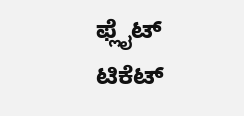ಫ್ಲೈಟ್ ಟಿಕೆಟ್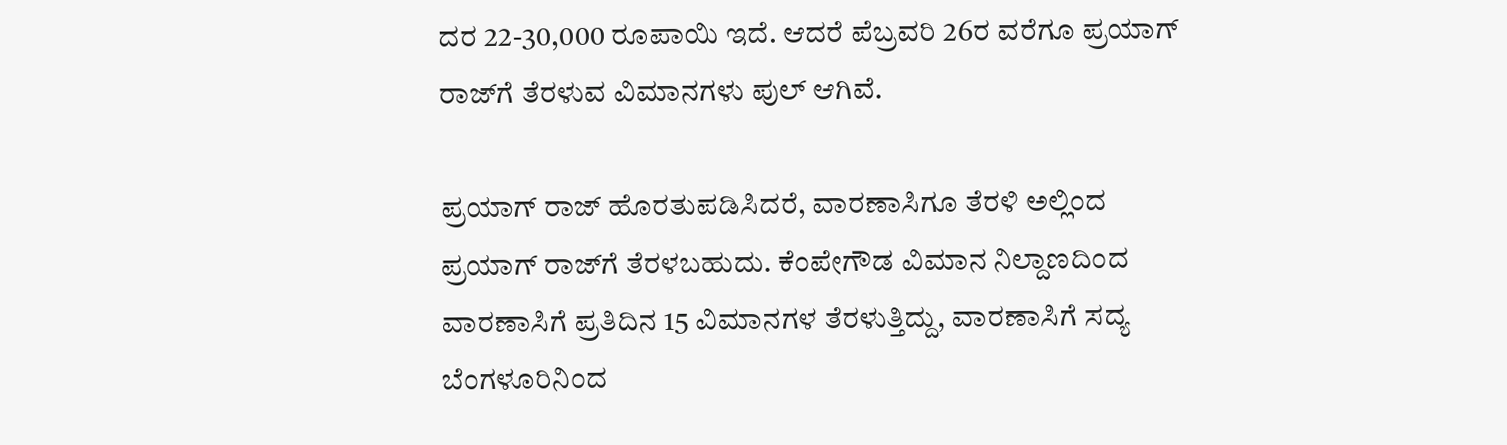ದರ 22-30,000 ರೂಪಾಯಿ ಇದೆ. ಆದರೆ ಪೆಬ್ರವರಿ 26ರ ವರೆಗೂ ಪ್ರಯಾಗ್ ರಾಜ್‌ಗೆ ತೆರಳುವ ವಿಮಾನಗಳು ಪುಲ್ ಆಗಿವೆ.

ಪ್ರಯಾಗ್ ರಾಜ್ ಹೊರತುಪಡಿಸಿದರೆ, ವಾರಣಾಸಿಗೂ ತೆರಳಿ ಅಲ್ಲಿಂದ ಪ್ರಯಾಗ್ ರಾಜ್‌ಗೆ ತೆರಳಬಹುದು. ಕೆಂಪೇಗೌಡ ವಿಮಾನ ನಿಲ್ದಾಣದಿಂದ ವಾರಣಾಸಿಗೆ ಪ್ರತಿದಿನ 15 ವಿಮಾನಗಳ ತೆರಳುತ್ತಿದ್ದು, ವಾರಣಾಸಿಗೆ ಸದ್ಯ ಬೆಂಗಳೂರಿನಿಂದ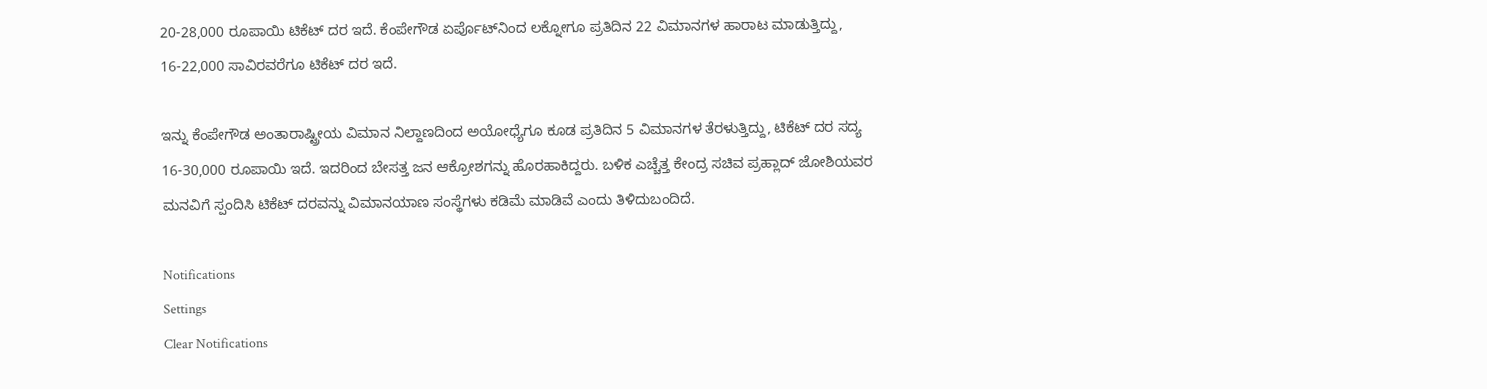20-28,000 ರೂಪಾಯಿ ಟಿಕೆಟ್ ದರ ಇದೆ. ಕೆಂಪೇಗೌಡ ಏರ್ಪೊಟ್‌ನಿಂದ ಲಕ್ನೋಗೂ ಪ್ರತಿದಿನ 22 ವಿಮಾನಗಳ ಹಾರಾಟ ಮಾಡುತ್ತಿದ್ದು, 16-22,000 ಸಾವಿರವರೆಗೂ ಟಿಕೆಟ್ ದರ ಇದೆ.

ಇನ್ನು ಕೆಂಪೇಗೌಡ ಅಂತಾರಾಷ್ಟ್ರೀಯ ವಿಮಾನ ನಿಲ್ದಾಣದಿಂದ ಅಯೋಧ್ಯೆಗೂ ಕೂಡ ಪ್ರತಿದಿನ 5 ವಿಮಾನಗಳ ತೆರಳುತ್ತಿದ್ದು, ಟಿಕೆಟ್ ದರ ಸದ್ಯ 16-30,000 ರೂಪಾಯಿ ಇದೆ. ಇದರಿಂದ ಬೇಸತ್ತ ಜನ ಆಕ್ರೋಶಗನ್ನು ಹೊರಹಾಕಿದ್ದರು. ಬಳಿಕ ಎಚ್ಚೆತ್ತ ಕೇಂದ್ರ ಸಚಿವ ಪ್ರಹ್ಲಾದ್‌ ಜೋಶಿಯವರ ಮನವಿಗೆ ಸ್ಪಂದಿಸಿ ಟಿಕೆಟ್‌ ದರವನ್ನು ವಿಮಾನಯಾಣ ಸಂಸ್ಥೆಗಳು ಕಡಿಮೆ ಮಾಡಿವೆ ಎಂದು ತಿಳಿದುಬಂದಿದೆ.

Notifications
Settings
Clear Notifications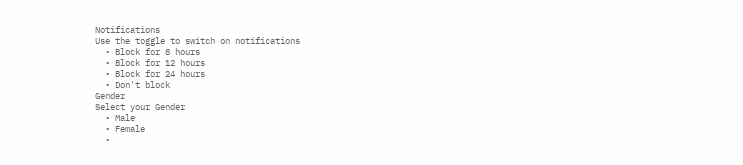Notifications
Use the toggle to switch on notifications
  • Block for 8 hours
  • Block for 12 hours
  • Block for 24 hours
  • Don't block
Gender
Select your Gender
  • Male
  • Female
  •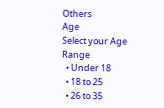Others
Age
Select your Age Range
  • Under 18
  • 18 to 25
  • 26 to 35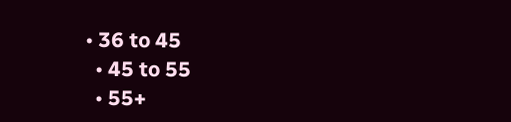• 36 to 45
  • 45 to 55
  • 55+